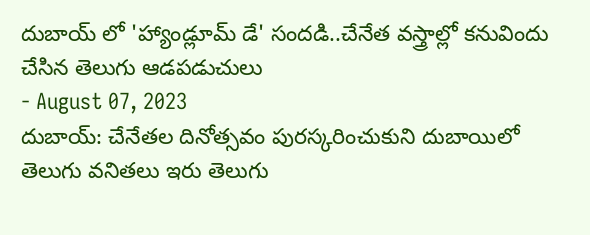దుబాయ్ లో 'హ్యాండ్లూమ్ డే' సందడి..చేనేత వస్త్రాల్లో కనువిందు చేసిన తెలుగు ఆడపడుచులు
- August 07, 2023
దుబాయ్: చేనేతల దినోత్సవం పురస్కరించుకుని దుబాయిలో తెలుగు వనితలు ఇరు తెలుగు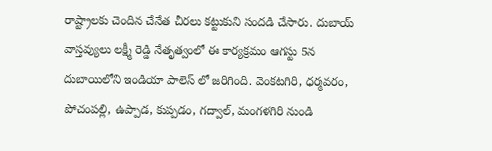రాష్ట్రాలకు చెందిన చేనేత చీరలు కట్టుకుని సందడి చేసారు. దుబాయ్ వాస్తవ్యులు లక్ష్మీ రెడ్డి నేతృత్వంలో ఈ కార్యక్రమం ఆగస్టు 5న దుబాయిలోని ఇండియా పాలెస్ లో జరిగింది. వెంకటగిరి, ధర్మవరం, పోచంపల్లి, ఉప్పాడ, కుప్పడం, గద్వాల్, మంగళగిరి నుండి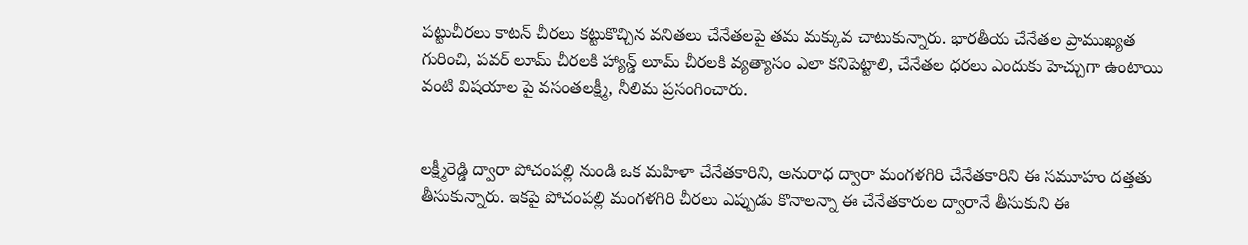పట్టుచీరలు కాటన్ చీరలు కట్టుకొచ్చిన వనితలు చేనేతలపై తమ మక్కువ చాటుకున్నారు. భారతీయ చేనేతల ప్రాముఖ్యత గురించి, పవర్ లూమ్ చీరలకి హ్యాన్డ్ లూమ్ చీరలకి వ్యత్యాసం ఎలా కనిపెట్టాలి, చేనేతల ధరలు ఎందుకు హెచ్చుగా ఉంటాయి వంటి విషయాల పై వసంతలక్ష్మీ, నీలిమ ప్రసంగించారు.


లక్ష్మీరెడ్డి ద్వారా పోచంపల్లి నుండి ఒక మహిళా చేనేతకారిని, అనురాధ ద్వారా మంగళగిరి చేనేతకారిని ఈ సమూహం దత్తతు తీసుకున్నారు. ఇకపై పోచంపల్లి మంగళగిరి చీరలు ఎప్పుడు కొనాలన్నా ఈ చేనేతకారుల ద్వారానే తీసుకుని ఈ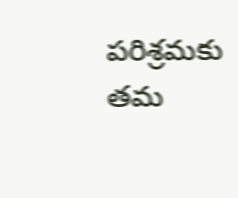పరిశ్రమకు తమ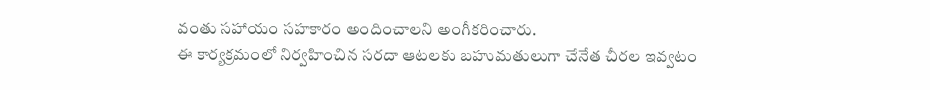వంతు సహాయం సహకారం అందించాలని అంగీకరించారు.
ఈ కార్యక్రమంలో నిర్వహించిన సరదా ఆటలకు బహుమతులుగా చేనేత చీరల ఇవ్వటం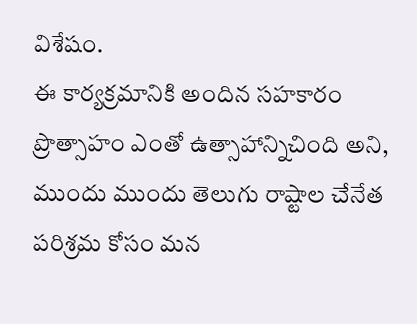విశేషం.
ఈ కార్యక్రమానికి అందిన సహకారం ప్రొత్సాహం ఎంతో ఉత్సాహాన్నిచింది అని, ముందు ముందు తెలుగు రాష్టాల చేనేత పరిశ్రమ కోసం మన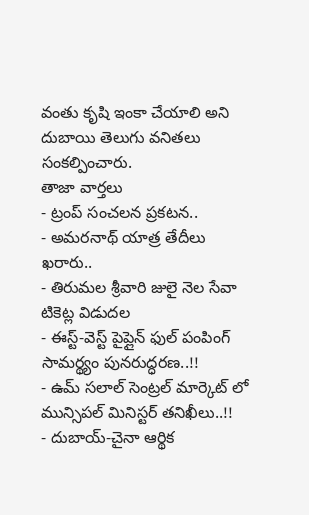వంతు కృషి ఇంకా చేయాలి అని దుబాయి తెలుగు వనితలు సంకల్పించారు.
తాజా వార్తలు
- ట్రంప్ సంచలన ప్రకటన..
- అమరనాథ్ యాత్ర తేదీలు ఖరారు..
- తిరుమల శ్రీవారి జులై నెల సేవా టికెట్ల విడుదల
- ఈస్ట్-వెస్ట్ పైప్లైన్ ఫుల్ పంపింగ్ సామర్థ్యం పునరుద్ధరణ..!!
- ఉమ్ సలాల్ సెంట్రల్ మార్కెట్ లో మున్సిపల్ మినిస్టర్ తనిఖీలు..!!
- దుబాయ్-చైనా ఆర్థిక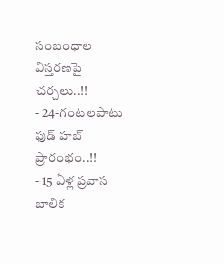సంబంధాల విస్తరణపై చర్చలు..!!
- 24-గంటలపాటు ఫుడ్ హబ్ ప్రారంభం..!!
- 15 ఏళ్ల ప్రవాస బాలిక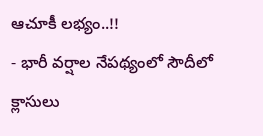ఆచూకీ లభ్యం..!!
- భారీ వర్షాల నేపథ్యంలో సౌదీలో క్లాసులు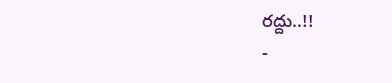రద్దు..!!
-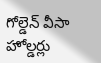గోల్డెన్ వీసా హోల్డర్లు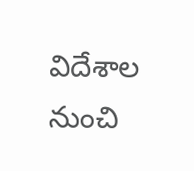విదేశాల నుంచి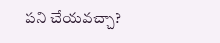పని చేయవచ్చా?